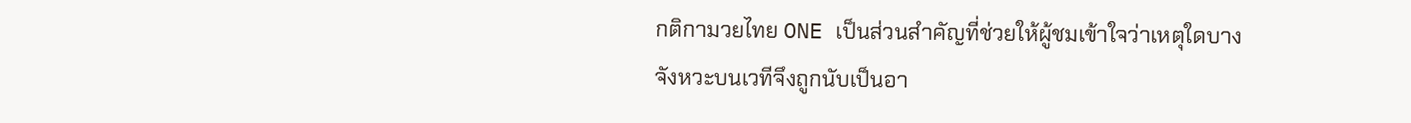กติกามวยไทย ONE เป็นส่วนสำคัญที่ช่วยให้ผู้ชมเข้าใจว่าเหตุใดบางจังหวะบนเวทีจึงถูกนับเป็นอา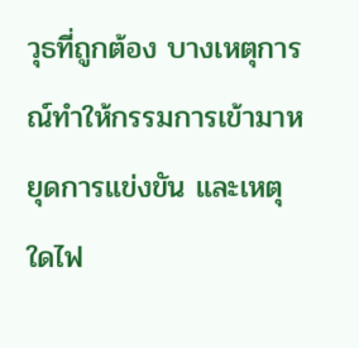วุธที่ถูกต้อง บางเหตุการณ์ทำให้กรรมการเข้ามาหยุดการแข่งขัน และเหตุใดไฟ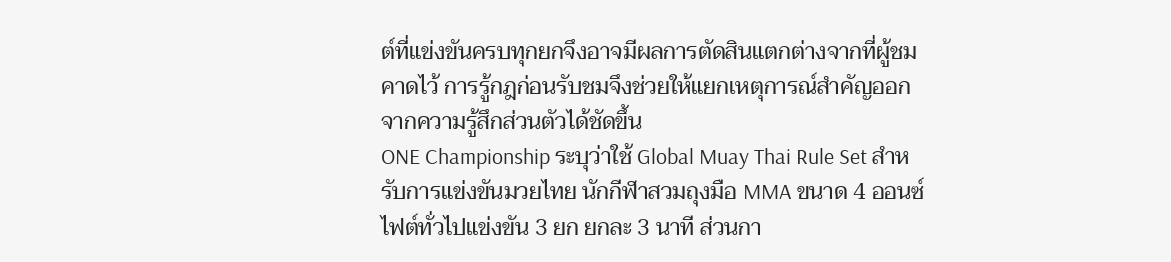ต์ที่แข่งขันครบทุกยกจึงอาจมีผลการตัดสินแตกต่างจากที่ผู้ชมคาดไว้ การรู้กฎก่อนรับชมจึงช่วยให้แยกเหตุการณ์สำคัญออกจากความรู้สึกส่วนตัวได้ชัดขึ้น
ONE Championship ระบุว่าใช้ Global Muay Thai Rule Set สำหรับการแข่งขันมวยไทย นักกีฬาสวมถุงมือ MMA ขนาด 4 ออนซ์ ไฟต์ทั่วไปแข่งขัน 3 ยก ยกละ 3 นาที ส่วนกา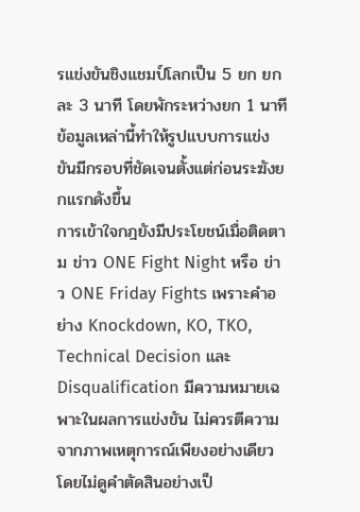รแข่งขันชิงแชมป์โลกเป็น 5 ยก ยกละ 3 นาที โดยพักระหว่างยก 1 นาที ข้อมูลเหล่านี้ทำให้รูปแบบการแข่งขันมีกรอบที่ชัดเจนตั้งแต่ก่อนระฆังยกแรกดังขึ้น
การเข้าใจกฎยังมีประโยชน์เมื่อติดตาม ข่าว ONE Fight Night หรือ ข่าว ONE Friday Fights เพราะคำอย่าง Knockdown, KO, TKO, Technical Decision และ Disqualification มีความหมายเฉพาะในผลการแข่งขัน ไม่ควรตีความจากภาพเหตุการณ์เพียงอย่างเดียวโดยไม่ดูคำตัดสินอย่างเป็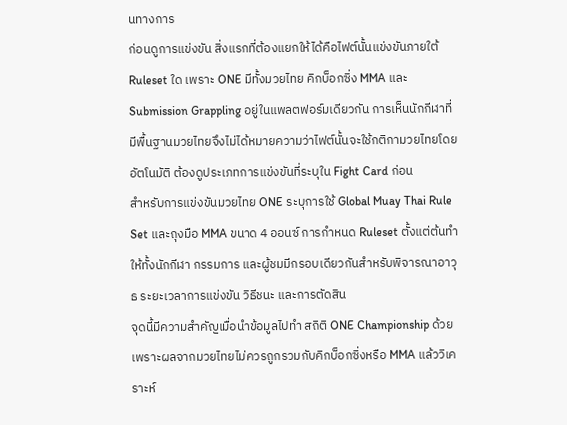นทางการ
ก่อนดูการแข่งขัน สิ่งแรกที่ต้องแยกให้ได้คือไฟต์นั้นแข่งขันภายใต้ Ruleset ใด เพราะ ONE มีทั้งมวยไทย คิกบ็อกซิ่ง MMA และ Submission Grappling อยู่ในแพลตฟอร์มเดียวกัน การเห็นนักกีฬาที่มีพื้นฐานมวยไทยจึงไม่ได้หมายความว่าไฟต์นั้นจะใช้กติกามวยไทยโดยอัตโนมัติ ต้องดูประเภทการแข่งขันที่ระบุใน Fight Card ก่อน
สำหรับการแข่งขันมวยไทย ONE ระบุการใช้ Global Muay Thai Rule Set และถุงมือ MMA ขนาด 4 ออนซ์ การกำหนด Ruleset ตั้งแต่ต้นทำให้ทั้งนักกีฬา กรรมการ และผู้ชมมีกรอบเดียวกันสำหรับพิจารณาอาวุธ ระยะเวลาการแข่งขัน วิธีชนะ และการตัดสิน
จุดนี้มีความสำคัญเมื่อนำข้อมูลไปทำ สถิติ ONE Championship ด้วย เพราะผลจากมวยไทยไม่ควรถูกรวมกับคิกบ็อกซิ่งหรือ MMA แล้ววิเคราะห์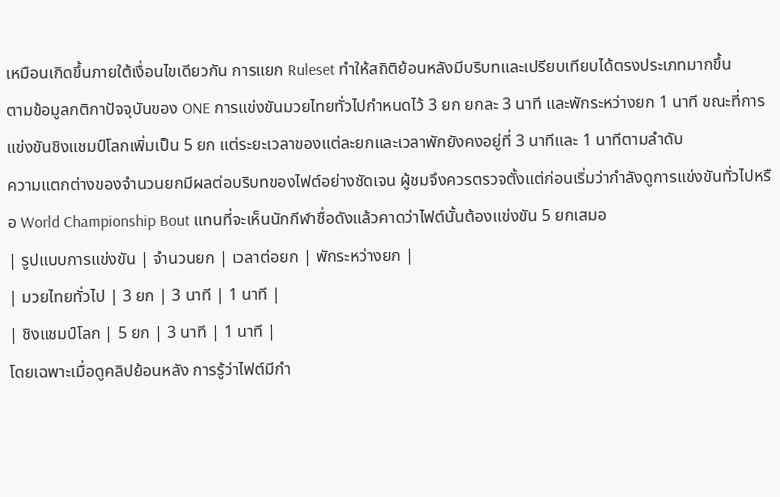เหมือนเกิดขึ้นภายใต้เงื่อนไขเดียวกัน การแยก Ruleset ทำให้สถิติย้อนหลังมีบริบทและเปรียบเทียบได้ตรงประเภทมากขึ้น
ตามข้อมูลกติกาปัจจุบันของ ONE การแข่งขันมวยไทยทั่วไปกำหนดไว้ 3 ยก ยกละ 3 นาที และพักระหว่างยก 1 นาที ขณะที่การแข่งขันชิงแชมป์โลกเพิ่มเป็น 5 ยก แต่ระยะเวลาของแต่ละยกและเวลาพักยังคงอยู่ที่ 3 นาทีและ 1 นาทีตามลำดับ
ความแตกต่างของจำนวนยกมีผลต่อบริบทของไฟต์อย่างชัดเจน ผู้ชมจึงควรตรวจตั้งแต่ก่อนเริ่มว่ากำลังดูการแข่งขันทั่วไปหรือ World Championship Bout แทนที่จะเห็นนักกีฬาชื่อดังแล้วคาดว่าไฟต์นั้นต้องแข่งขัน 5 ยกเสมอ
| รูปแบบการแข่งขัน | จำนวนยก | เวลาต่อยก | พักระหว่างยก |
| มวยไทยทั่วไป | 3 ยก | 3 นาที | 1 นาที |
| ชิงแชมป์โลก | 5 ยก | 3 นาที | 1 นาที |
โดยเฉพาะเมื่อดูคลิปย้อนหลัง การรู้ว่าไฟต์มีกำ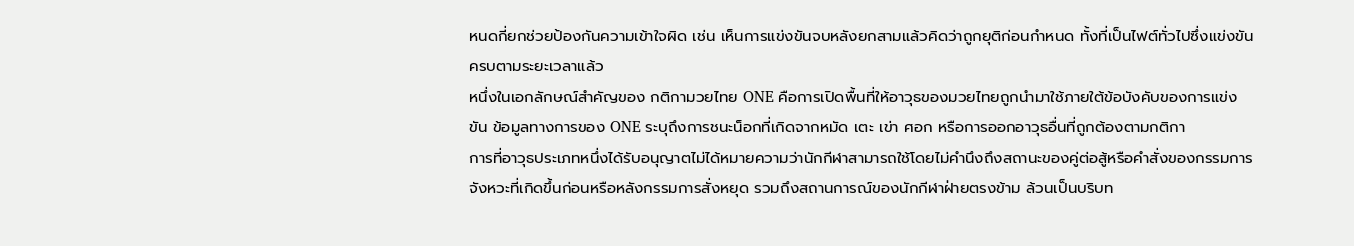หนดกี่ยกช่วยป้องกันความเข้าใจผิด เช่น เห็นการแข่งขันจบหลังยกสามแล้วคิดว่าถูกยุติก่อนกำหนด ทั้งที่เป็นไฟต์ทั่วไปซึ่งแข่งขันครบตามระยะเวลาแล้ว
หนึ่งในเอกลักษณ์สำคัญของ กติกามวยไทย ONE คือการเปิดพื้นที่ให้อาวุธของมวยไทยถูกนำมาใช้ภายใต้ข้อบังคับของการแข่งขัน ข้อมูลทางการของ ONE ระบุถึงการชนะน็อกที่เกิดจากหมัด เตะ เข่า ศอก หรือการออกอาวุธอื่นที่ถูกต้องตามกติกา
การที่อาวุธประเภทหนึ่งได้รับอนุญาตไม่ได้หมายความว่านักกีฬาสามารถใช้โดยไม่คำนึงถึงสถานะของคู่ต่อสู้หรือคำสั่งของกรรมการ จังหวะที่เกิดขึ้นก่อนหรือหลังกรรมการสั่งหยุด รวมถึงสถานการณ์ของนักกีฬาฝ่ายตรงข้าม ล้วนเป็นบริบท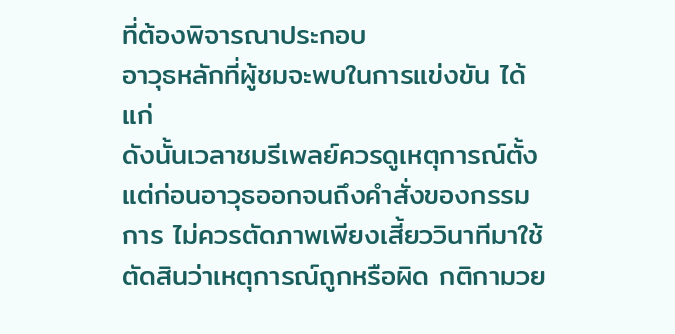ที่ต้องพิจารณาประกอบ
อาวุธหลักที่ผู้ชมจะพบในการแข่งขัน ได้แก่
ดังนั้นเวลาชมรีเพลย์ควรดูเหตุการณ์ตั้งแต่ก่อนอาวุธออกจนถึงคำสั่งของกรรมการ ไม่ควรตัดภาพเพียงเสี้ยววินาทีมาใช้ตัดสินว่าเหตุการณ์ถูกหรือผิด กติกามวย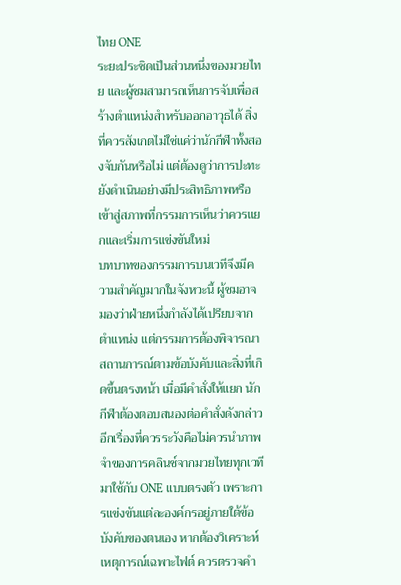ไทย ONE
ระยะประชิดเป็นส่วนหนึ่งของมวยไทย และผู้ชมสามารถเห็นการจับเพื่อสร้างตำแหน่งสำหรับออกอาวุธได้ สิ่งที่ควรสังเกตไม่ใช่แค่ว่านักกีฬาทั้งสองจับกันหรือไม่ แต่ต้องดูว่าการปะทะยังดำเนินอย่างมีประสิทธิภาพหรือเข้าสู่สภาพที่กรรมการเห็นว่าควรแยกและเริ่มการแข่งขันใหม่
บทบาทของกรรมการบนเวทีจึงมีความสำคัญมากในจังหวะนี้ ผู้ชมอาจมองว่าฝ่ายหนึ่งกำลังได้เปรียบจากตำแหน่ง แต่กรรมการต้องพิจารณาสถานการณ์ตามข้อบังคับและสิ่งที่เกิดขึ้นตรงหน้า เมื่อมีคำสั่งให้แยก นักกีฬาต้องตอบสนองต่อคำสั่งดังกล่าว
อีกเรื่องที่ควรระวังคือไม่ควรนำภาพจำของการคลินช์จากมวยไทยทุกเวทีมาใช้กับ ONE แบบตรงตัว เพราะการแข่งขันแต่ละองค์กรอยู่ภายใต้ข้อบังคับของตนเอง หากต้องวิเคราะห์เหตุการณ์เฉพาะไฟต์ ควรตรวจคำ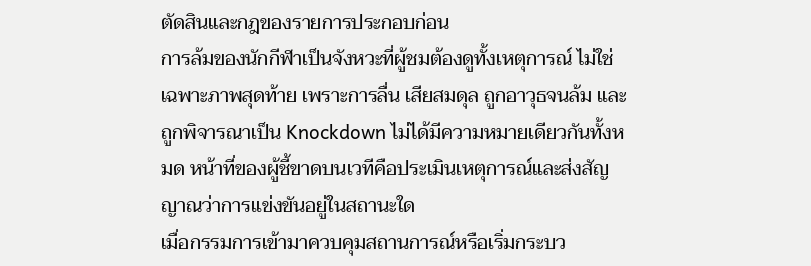ตัดสินและกฎของรายการประกอบก่อน
การล้มของนักกีฬาเป็นจังหวะที่ผู้ชมต้องดูทั้งเหตุการณ์ ไม่ใช่เฉพาะภาพสุดท้าย เพราะการลื่น เสียสมดุล ถูกอาวุธจนล้ม และถูกพิจารณาเป็น Knockdown ไม่ได้มีความหมายเดียวกันทั้งหมด หน้าที่ของผู้ชี้ขาดบนเวทีคือประเมินเหตุการณ์และส่งสัญญาณว่าการแข่งขันอยู่ในสถานะใด
เมื่อกรรมการเข้ามาควบคุมสถานการณ์หรือเริ่มกระบว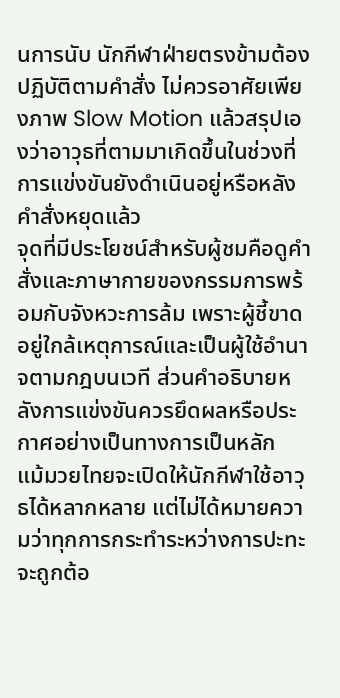นการนับ นักกีฬาฝ่ายตรงข้ามต้องปฏิบัติตามคำสั่ง ไม่ควรอาศัยเพียงภาพ Slow Motion แล้วสรุปเองว่าอาวุธที่ตามมาเกิดขึ้นในช่วงที่การแข่งขันยังดำเนินอยู่หรือหลังคำสั่งหยุดแล้ว
จุดที่มีประโยชน์สำหรับผู้ชมคือดูคำสั่งและภาษากายของกรรมการพร้อมกับจังหวะการล้ม เพราะผู้ชี้ขาดอยู่ใกล้เหตุการณ์และเป็นผู้ใช้อำนาจตามกฎบนเวที ส่วนคำอธิบายหลังการแข่งขันควรยึดผลหรือประกาศอย่างเป็นทางการเป็นหลัก
แม้มวยไทยจะเปิดให้นักกีฬาใช้อาวุธได้หลากหลาย แต่ไม่ได้หมายความว่าทุกการกระทำระหว่างการปะทะจะถูกต้อ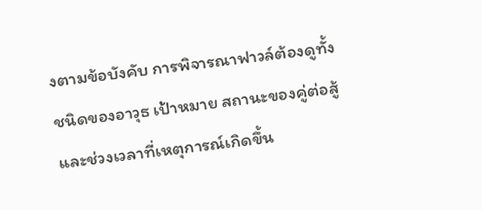งตามข้อบังคับ การพิจารณาฟาวล์ต้องดูทั้งชนิดของอาวุธ เป้าหมาย สถานะของคู่ต่อสู้ และช่วงเวลาที่เหตุการณ์เกิดขึ้น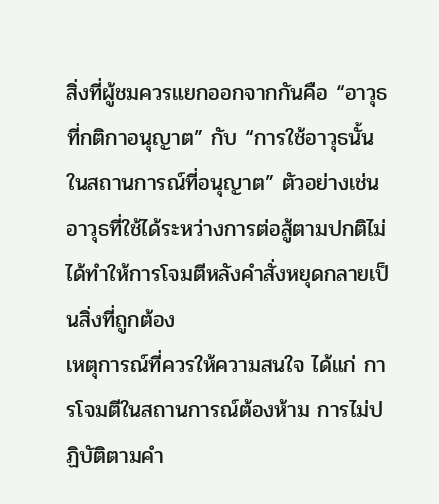สิ่งที่ผู้ชมควรแยกออกจากกันคือ “อาวุธที่กติกาอนุญาต” กับ “การใช้อาวุธนั้นในสถานการณ์ที่อนุญาต” ตัวอย่างเช่น อาวุธที่ใช้ได้ระหว่างการต่อสู้ตามปกติไม่ได้ทำให้การโจมตีหลังคำสั่งหยุดกลายเป็นสิ่งที่ถูกต้อง
เหตุการณ์ที่ควรให้ความสนใจ ได้แก่ การโจมตีในสถานการณ์ต้องห้าม การไม่ปฏิบัติตามคำ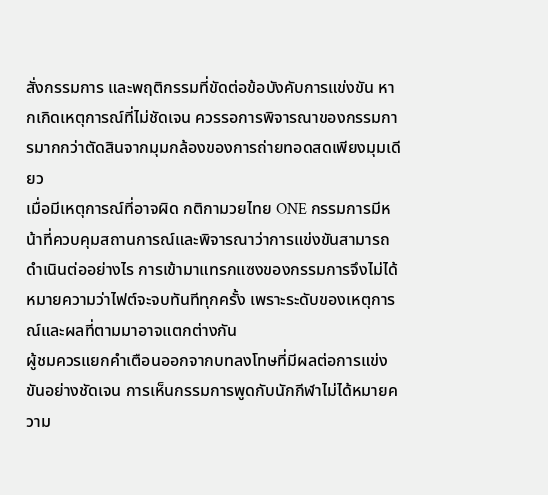สั่งกรรมการ และพฤติกรรมที่ขัดต่อข้อบังคับการแข่งขัน หากเกิดเหตุการณ์ที่ไม่ชัดเจน ควรรอการพิจารณาของกรรมการมากกว่าตัดสินจากมุมกล้องของการถ่ายทอดสดเพียงมุมเดียว
เมื่อมีเหตุการณ์ที่อาจผิด กติกามวยไทย ONE กรรมการมีหน้าที่ควบคุมสถานการณ์และพิจารณาว่าการแข่งขันสามารถดำเนินต่ออย่างไร การเข้ามาแทรกแซงของกรรมการจึงไม่ได้หมายความว่าไฟต์จะจบทันทีทุกครั้ง เพราะระดับของเหตุการณ์และผลที่ตามมาอาจแตกต่างกัน
ผู้ชมควรแยกคำเตือนออกจากบทลงโทษที่มีผลต่อการแข่งขันอย่างชัดเจน การเห็นกรรมการพูดกับนักกีฬาไม่ได้หมายความ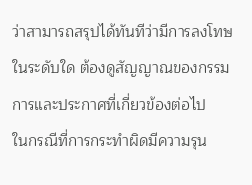ว่าสามารถสรุปได้ทันทีว่ามีการลงโทษในระดับใด ต้องดูสัญญาณของกรรมการและประกาศที่เกี่ยวข้องต่อไป
ในกรณีที่การกระทำผิดมีความรุน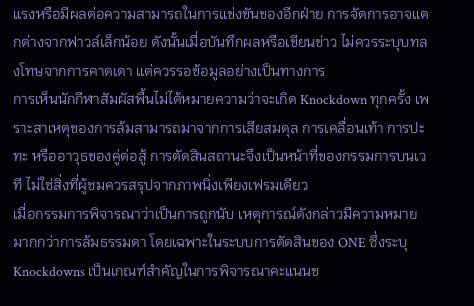แรงหรือมีผลต่อความสามารถในการแข่งขันของอีกฝ่าย การจัดการอาจแตกต่างจากฟาวล์เล็กน้อย ดังนั้นเมื่อบันทึกผลหรือเขียนข่าว ไม่ควรระบุบทลงโทษจากการคาดเดา แต่ควรรอข้อมูลอย่างเป็นทางการ
การเห็นนักกีฬาสัมผัสพื้นไม่ได้หมายความว่าจะเกิด Knockdown ทุกครั้ง เพราะสาเหตุของการล้มสามารถมาจากการเสียสมดุล การเคลื่อนเท้า การปะทะ หรืออาวุธของคู่ต่อสู้ การตัดสินสถานะจึงเป็นหน้าที่ของกรรมการบนเวที ไม่ใช่สิ่งที่ผู้ชมควรสรุปจากภาพนิ่งเพียงเฟรมเดียว
เมื่อกรรมการพิจารณาว่าเป็นการถูกนับ เหตุการณ์ดังกล่าวมีความหมายมากกว่าการล้มธรรมดา โดยเฉพาะในระบบการตัดสินของ ONE ซึ่งระบุ Knockdowns เป็นเกณฑ์สำคัญในการพิจารณาคะแนนข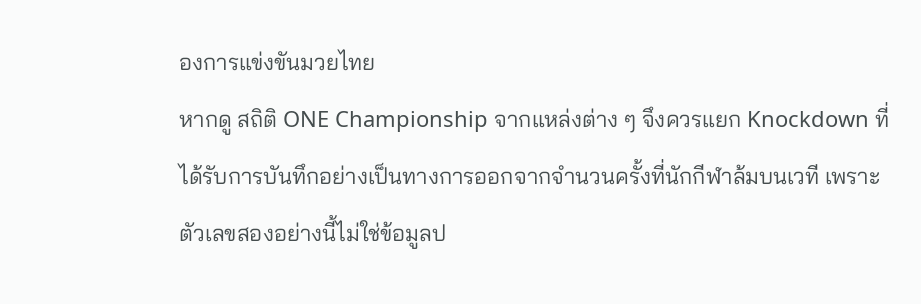องการแข่งขันมวยไทย
หากดู สถิติ ONE Championship จากแหล่งต่าง ๆ จึงควรแยก Knockdown ที่ได้รับการบันทึกอย่างเป็นทางการออกจากจำนวนครั้งที่นักกีฬาล้มบนเวที เพราะตัวเลขสองอย่างนี้ไม่ใช่ข้อมูลป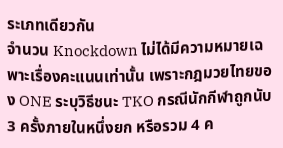ระเภทเดียวกัน
จำนวน Knockdown ไม่ได้มีความหมายเฉพาะเรื่องคะแนนเท่านั้น เพราะกฎมวยไทยของ ONE ระบุวิธีชนะ TKO กรณีนักกีฬาถูกนับ 3 ครั้งภายในหนึ่งยก หรือรวม 4 ค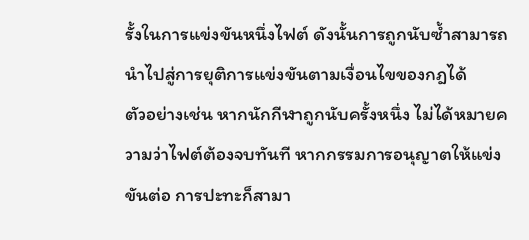รั้งในการแข่งขันหนึ่งไฟต์ ดังนั้นการถูกนับซ้ำสามารถนำไปสู่การยุติการแข่งขันตามเงื่อนไขของกฎได้
ตัวอย่างเช่น หากนักกีฬาถูกนับครั้งหนึ่ง ไม่ได้หมายความว่าไฟต์ต้องจบทันที หากกรรมการอนุญาตให้แข่งขันต่อ การปะทะก็สามา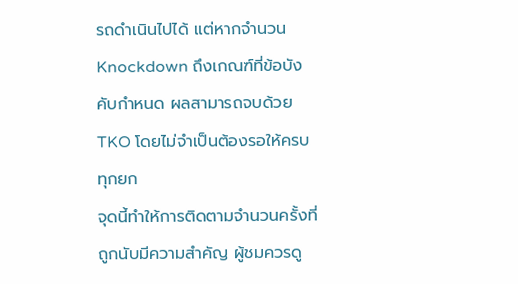รถดำเนินไปได้ แต่หากจำนวน Knockdown ถึงเกณฑ์ที่ข้อบังคับกำหนด ผลสามารถจบด้วย TKO โดยไม่จำเป็นต้องรอให้ครบทุกยก
จุดนี้ทำให้การติดตามจำนวนครั้งที่ถูกนับมีความสำคัญ ผู้ชมควรดู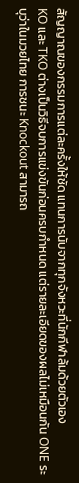สัญญาณของกรรมการแต่ละครั้งให้ชัด แทนการนับจากทุกจังหวะที่นักกีฬาล้มด้วยตัวเอง
KO และ TKO ต่างเป็นวิธีจบการแข่งขันก่อนครบกำหนด แต่รายละเอียดของผลไม่เหมือนกัน ONE ระบุว่าในมวยไทย การชนะ Knockout สามารถ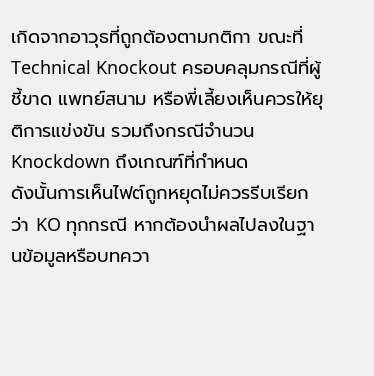เกิดจากอาวุธที่ถูกต้องตามกติกา ขณะที่ Technical Knockout ครอบคลุมกรณีที่ผู้ชี้ขาด แพทย์สนาม หรือพี่เลี้ยงเห็นควรให้ยุติการแข่งขัน รวมถึงกรณีจำนวน Knockdown ถึงเกณฑ์ที่กำหนด
ดังนั้นการเห็นไฟต์ถูกหยุดไม่ควรรีบเรียกว่า KO ทุกกรณี หากต้องนำผลไปลงในฐานข้อมูลหรือบทควา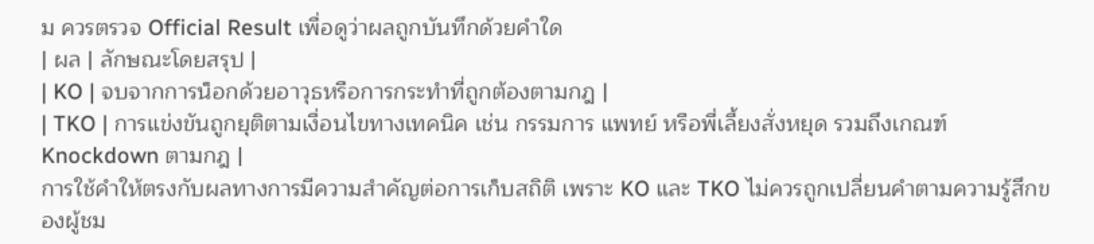ม ควรตรวจ Official Result เพื่อดูว่าผลถูกบันทึกด้วยคำใด
| ผล | ลักษณะโดยสรุป |
| KO | จบจากการน็อกด้วยอาวุธหรือการกระทำที่ถูกต้องตามกฎ |
| TKO | การแข่งขันถูกยุติตามเงื่อนไขทางเทคนิค เช่น กรรมการ แพทย์ หรือพี่เลี้ยงสั่งหยุด รวมถึงเกณฑ์ Knockdown ตามกฎ |
การใช้คำให้ตรงกับผลทางการมีความสำคัญต่อการเก็บสถิติ เพราะ KO และ TKO ไม่ควรถูกเปลี่ยนคำตามความรู้สึกของผู้ชม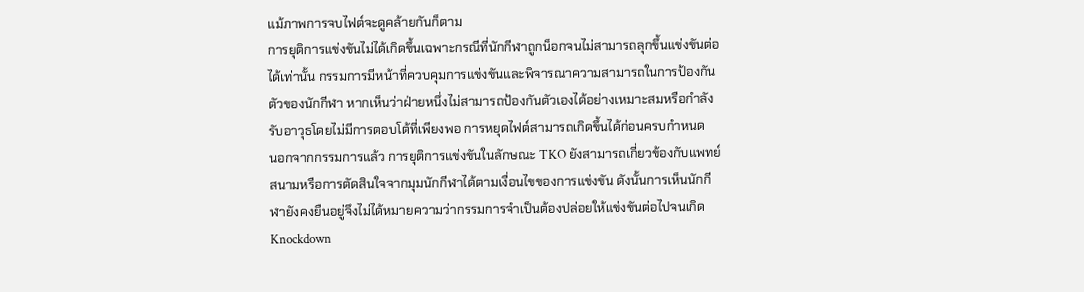แม้ภาพการจบไฟต์จะดูคล้ายกันก็ตาม
การยุติการแข่งขันไม่ได้เกิดขึ้นเฉพาะกรณีที่นักกีฬาถูกน็อกจนไม่สามารถลุกขึ้นแข่งขันต่อได้เท่านั้น กรรมการมีหน้าที่ควบคุมการแข่งขันและพิจารณาความสามารถในการป้องกันตัวของนักกีฬา หากเห็นว่าฝ่ายหนึ่งไม่สามารถป้องกันตัวเองได้อย่างเหมาะสมหรือกำลังรับอาวุธโดยไม่มีการตอบโต้ที่เพียงพอ การหยุดไฟต์สามารถเกิดขึ้นได้ก่อนครบกำหนด
นอกจากกรรมการแล้ว การยุติการแข่งขันในลักษณะ TKO ยังสามารถเกี่ยวข้องกับแพทย์สนามหรือการตัดสินใจจากมุมนักกีฬาได้ตามเงื่อนไขของการแข่งขัน ดังนั้นการเห็นนักกีฬายังคงยืนอยู่จึงไม่ได้หมายความว่ากรรมการจำเป็นต้องปล่อยให้แข่งขันต่อไปจนเกิด Knockdown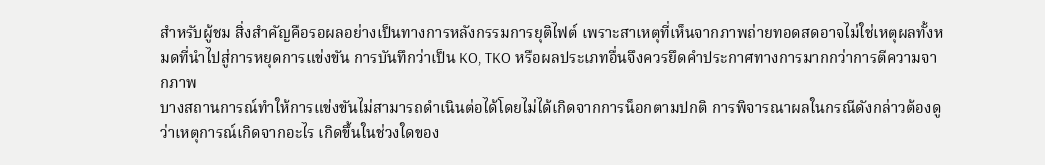สำหรับผู้ชม สิ่งสำคัญคือรอผลอย่างเป็นทางการหลังกรรมการยุติไฟต์ เพราะสาเหตุที่เห็นจากภาพถ่ายทอดสดอาจไม่ใช่เหตุผลทั้งหมดที่นำไปสู่การหยุดการแข่งขัน การบันทึกว่าเป็น KO, TKO หรือผลประเภทอื่นจึงควรยึดคำประกาศทางการมากกว่าการตีความจากภาพ
บางสถานการณ์ทำให้การแข่งขันไม่สามารถดำเนินต่อได้โดยไม่ได้เกิดจากการน็อกตามปกติ การพิจารณาผลในกรณีดังกล่าวต้องดูว่าเหตุการณ์เกิดจากอะไร เกิดขึ้นในช่วงใดของ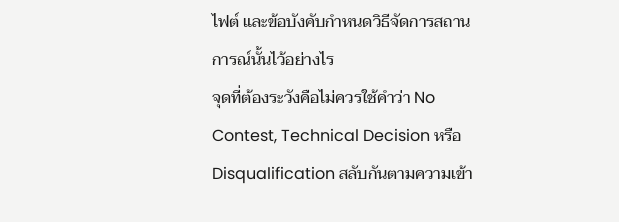ไฟต์ และข้อบังคับกำหนดวิธีจัดการสถานการณ์นั้นไว้อย่างไร
จุดที่ต้องระวังคือไม่ควรใช้คำว่า No Contest, Technical Decision หรือ Disqualification สลับกันตามความเข้า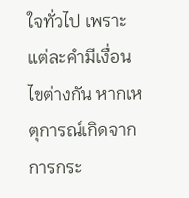ใจทั่วไป เพราะแต่ละคำมีเงื่อนไขต่างกัน หากเหตุการณ์เกิดจากการกระ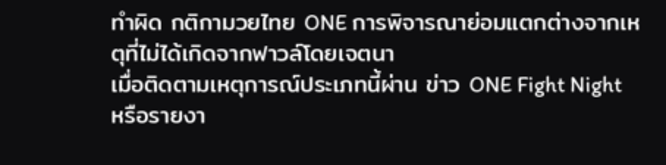ทำผิด กติกามวยไทย ONE การพิจารณาย่อมแตกต่างจากเหตุที่ไม่ได้เกิดจากฟาวล์โดยเจตนา
เมื่อติดตามเหตุการณ์ประเภทนี้ผ่าน ข่าว ONE Fight Night หรือรายงา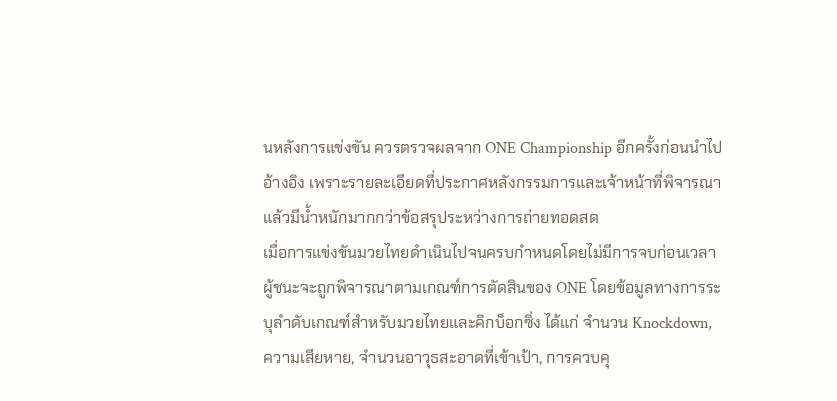นหลังการแข่งขัน ควรตรวจผลจาก ONE Championship อีกครั้งก่อนนำไปอ้างอิง เพราะรายละเอียดที่ประกาศหลังกรรมการและเจ้าหน้าที่พิจารณาแล้วมีน้ำหนักมากกว่าข้อสรุประหว่างการถ่ายทอดสด
เมื่อการแข่งขันมวยไทยดำเนินไปจนครบกำหนดโดยไม่มีการจบก่อนเวลา ผู้ชนะจะถูกพิจารณาตามเกณฑ์การตัดสินของ ONE โดยข้อมูลทางการระบุลำดับเกณฑ์สำหรับมวยไทยและคิกบ็อกซิ่ง ได้แก่ จำนวน Knockdown, ความเสียหาย, จำนวนอาวุธสะอาดที่เข้าเป้า, การควบคุ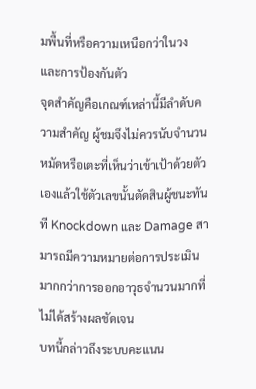มพื้นที่หรือความเหนือกว่าในวง และการป้องกันตัว
จุดสำคัญคือเกณฑ์เหล่านี้มีลำดับความสำคัญ ผู้ชมจึงไม่ควรนับจำนวนหมัดหรือเตะที่เห็นว่าเข้าเป้าด้วยตัวเองแล้วใช้ตัวเลขนั้นตัดสินผู้ชนะทันที Knockdown และ Damage สามารถมีความหมายต่อการประเมินมากกว่าการออกอาวุธจำนวนมากที่ไม่ได้สร้างผลชัดเจน
บทนี้กล่าวถึงระบบคะแนน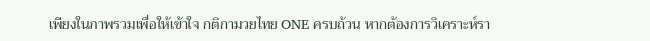เพียงในภาพรวมเพื่อให้เข้าใจ กติกามวยไทย ONE ครบถ้วน หากต้องการวิเคราะห์รา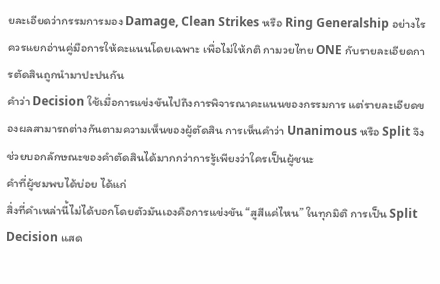ยละเอียดว่ากรรมการมอง Damage, Clean Strikes หรือ Ring Generalship อย่างไร ควรแยกอ่านคู่มือการให้คะแนนโดยเฉพาะ เพื่อไม่ให้กติ กามวยไทย ONE กับรายละเอียดการตัดสินถูกนำมาปะปนกัน
คำว่า Decision ใช้เมื่อการแข่งขันไปถึงการพิจารณาคะแนนของกรรมการ แต่รายละเอียดของผลสามารถต่างกันตามความเห็นของผู้ตัดสิน การเห็นคำว่า Unanimous หรือ Split จึงช่วยบอกลักษณะของคำตัดสินได้มากกว่าการรู้เพียงว่าใครเป็นผู้ชนะ
คำที่ผู้ชมพบได้บ่อย ได้แก่
สิ่งที่คำเหล่านี้ไม่ได้บอกโดยตัวมันเองคือการแข่งขัน “สูสีแค่ไหน” ในทุกมิติ การเป็น Split Decision แสด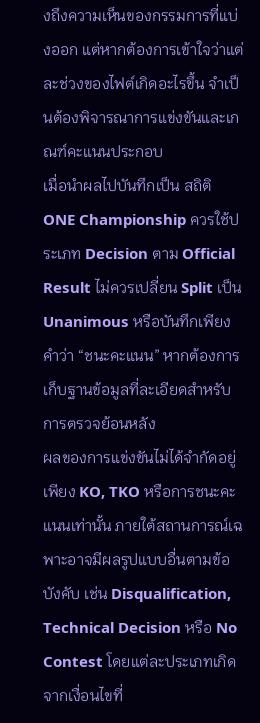งถึงความเห็นของกรรมการที่แบ่งออก แต่หากต้องการเข้าใจว่าแต่ละช่วงของไฟต์เกิดอะไรขึ้น จำเป็นต้องพิจารณาการแข่งขันและเกณฑ์คะแนนประกอบ
เมื่อนำผลไปบันทึกเป็น สถิติ ONE Championship ควรใช้ประเภท Decision ตาม Official Result ไม่ควรเปลี่ยน Split เป็น Unanimous หรือบันทึกเพียงคำว่า “ชนะคะแนน” หากต้องการเก็บฐานข้อมูลที่ละเอียดสำหรับการตรวจย้อนหลัง
ผลของการแข่งขันไม่ได้จำกัดอยู่เพียง KO, TKO หรือการชนะคะแนนเท่านั้น ภายใต้สถานการณ์เฉพาะอาจมีผลรูปแบบอื่นตามข้อบังคับ เช่น Disqualification, Technical Decision หรือ No Contest โดยแต่ละประเภทเกิดจากเงื่อนไขที่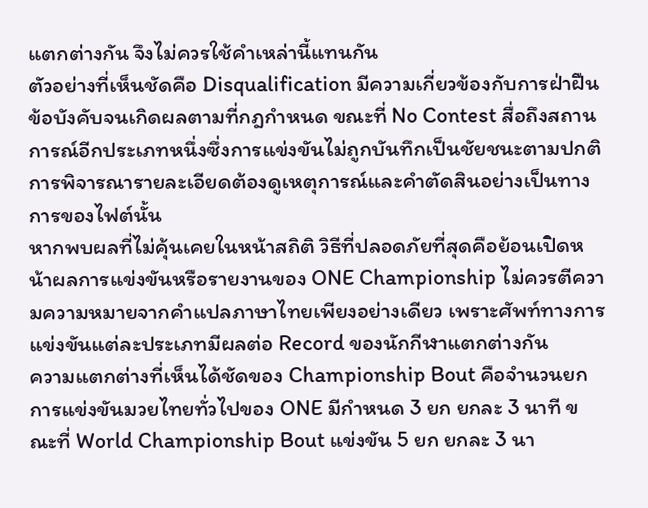แตกต่างกัน จึงไม่ควรใช้คำเหล่านี้แทนกัน
ตัวอย่างที่เห็นชัดคือ Disqualification มีความเกี่ยวข้องกับการฝ่าฝืนข้อบังคับจนเกิดผลตามที่กฎกำหนด ขณะที่ No Contest สื่อถึงสถานการณ์อีกประเภทหนึ่งซึ่งการแข่งขันไม่ถูกบันทึกเป็นชัยชนะตามปกติ การพิจารณารายละเอียดต้องดูเหตุการณ์และคำตัดสินอย่างเป็นทางการของไฟต์นั้น
หากพบผลที่ไม่คุ้นเคยในหน้าสถิติ วิธีที่ปลอดภัยที่สุดคือย้อนเปิดหน้าผลการแข่งขันหรือรายงานของ ONE Championship ไม่ควรตีความความหมายจากคำแปลภาษาไทยเพียงอย่างเดียว เพราะศัพท์ทางการแข่งขันแต่ละประเภทมีผลต่อ Record ของนักกีฬาแตกต่างกัน
ความแตกต่างที่เห็นได้ชัดของ Championship Bout คือจำนวนยก การแข่งขันมวยไทยทั่วไปของ ONE มีกำหนด 3 ยก ยกละ 3 นาที ขณะที่ World Championship Bout แข่งขัน 5 ยก ยกละ 3 นา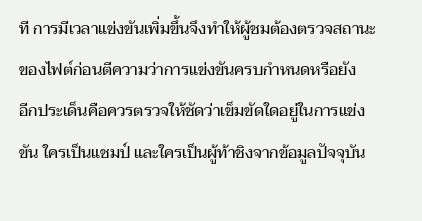ที การมีเวลาแข่งขันเพิ่มขึ้นจึงทำให้ผู้ชมต้องตรวจสถานะของไฟต์ก่อนตีความว่าการแข่งขันครบกำหนดหรือยัง
อีกประเด็นคือควรตรวจให้ชัดว่าเข็มขัดใดอยู่ในการแข่งขัน ใครเป็นแชมป์ และใครเป็นผู้ท้าชิงจากข้อมูลปัจจุบัน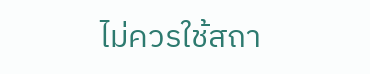ไม่ควรใช้สถา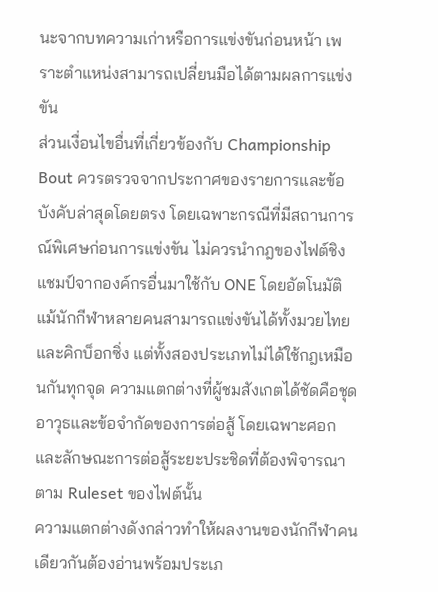นะจากบทความเก่าหรือการแข่งขันก่อนหน้า เพราะตำแหน่งสามารถเปลี่ยนมือได้ตามผลการแข่งขัน
ส่วนเงื่อนไขอื่นที่เกี่ยวข้องกับ Championship Bout ควรตรวจจากประกาศของรายการและข้อบังคับล่าสุดโดยตรง โดยเฉพาะกรณีที่มีสถานการณ์พิเศษก่อนการแข่งขัน ไม่ควรนำกฎของไฟต์ชิงแชมป์จากองค์กรอื่นมาใช้กับ ONE โดยอัตโนมัติ
แม้นักกีฬาหลายคนสามารถแข่งขันได้ทั้งมวยไทยและคิกบ็อกซิ่ง แต่ทั้งสองประเภทไม่ได้ใช้กฎเหมือนกันทุกจุด ความแตกต่างที่ผู้ชมสังเกตได้ชัดคือชุดอาวุธและข้อจำกัดของการต่อสู้ โดยเฉพาะศอกและลักษณะการต่อสู้ระยะประชิดที่ต้องพิจารณาตาม Ruleset ของไฟต์นั้น
ความแตกต่างดังกล่าวทำให้ผลงานของนักกีฬาคนเดียวกันต้องอ่านพร้อมประเภ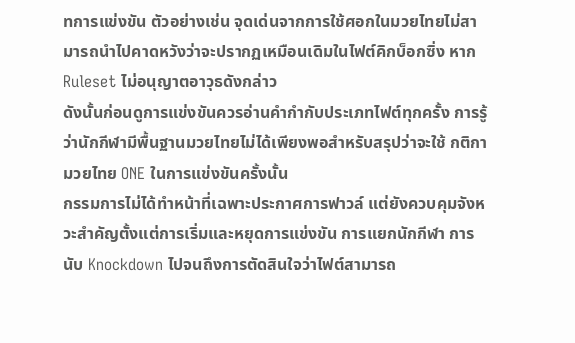ทการแข่งขัน ตัวอย่างเช่น จุดเด่นจากการใช้ศอกในมวยไทยไม่สามารถนำไปคาดหวังว่าจะปรากฏเหมือนเดิมในไฟต์คิกบ็อกซิ่ง หาก Ruleset ไม่อนุญาตอาวุธดังกล่าว
ดังนั้นก่อนดูการแข่งขันควรอ่านคำกำกับประเภทไฟต์ทุกครั้ง การรู้ว่านักกีฬามีพื้นฐานมวยไทยไม่ได้เพียงพอสำหรับสรุปว่าจะใช้ กติกามวยไทย ONE ในการแข่งขันครั้งนั้น
กรรมการไม่ได้ทำหน้าที่เฉพาะประกาศการฟาวล์ แต่ยังควบคุมจังหวะสำคัญตั้งแต่การเริ่มและหยุดการแข่งขัน การแยกนักกีฬา การนับ Knockdown ไปจนถึงการตัดสินใจว่าไฟต์สามารถ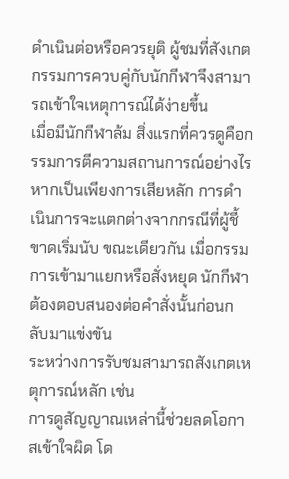ดำเนินต่อหรือควรยุติ ผู้ชมที่สังเกตกรรมการควบคู่กับนักกีฬาจึงสามารถเข้าใจเหตุการณ์ได้ง่ายขึ้น
เมื่อมีนักกีฬาล้ม สิ่งแรกที่ควรดูคือกรรมการตีความสถานการณ์อย่างไร หากเป็นเพียงการเสียหลัก การดำเนินการจะแตกต่างจากกรณีที่ผู้ชี้ขาดเริ่มนับ ขณะเดียวกัน เมื่อกรรมการเข้ามาแยกหรือสั่งหยุด นักกีฬาต้องตอบสนองต่อคำสั่งนั้นก่อนกลับมาแข่งขัน
ระหว่างการรับชมสามารถสังเกตเหตุการณ์หลัก เช่น
การดูสัญญาณเหล่านี้ช่วยลดโอกาสเข้าใจผิด โด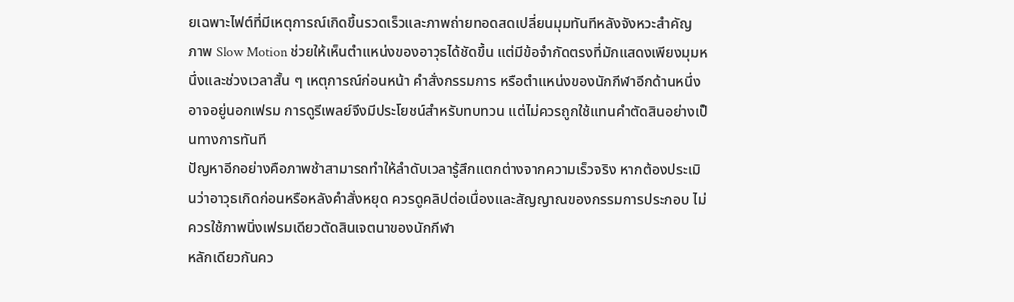ยเฉพาะไฟต์ที่มีเหตุการณ์เกิดขึ้นรวดเร็วและภาพถ่ายทอดสดเปลี่ยนมุมทันทีหลังจังหวะสำคัญ
ภาพ Slow Motion ช่วยให้เห็นตำแหน่งของอาวุธได้ชัดขึ้น แต่มีข้อจำกัดตรงที่มักแสดงเพียงมุมหนึ่งและช่วงเวลาสั้น ๆ เหตุการณ์ก่อนหน้า คำสั่งกรรมการ หรือตำแหน่งของนักกีฬาอีกด้านหนึ่งอาจอยู่นอกเฟรม การดูรีเพลย์จึงมีประโยชน์สำหรับทบทวน แต่ไม่ควรถูกใช้แทนคำตัดสินอย่างเป็นทางการทันที
ปัญหาอีกอย่างคือภาพช้าสามารถทำให้ลำดับเวลารู้สึกแตกต่างจากความเร็วจริง หากต้องประเมินว่าอาวุธเกิดก่อนหรือหลังคำสั่งหยุด ควรดูคลิปต่อเนื่องและสัญญาณของกรรมการประกอบ ไม่ควรใช้ภาพนิ่งเฟรมเดียวตัดสินเจตนาของนักกีฬา
หลักเดียวกันคว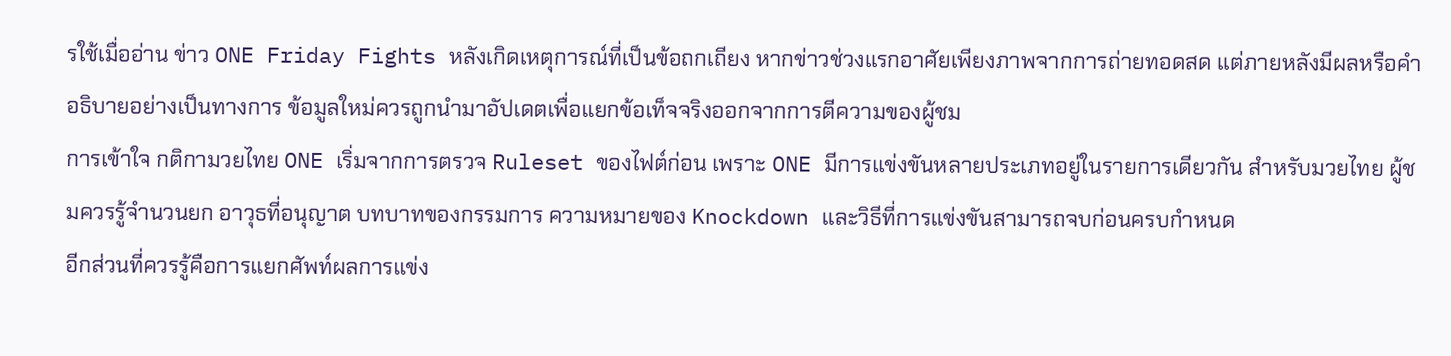รใช้เมื่ออ่าน ข่าว ONE Friday Fights หลังเกิดเหตุการณ์ที่เป็นข้อถกเถียง หากข่าวช่วงแรกอาศัยเพียงภาพจากการถ่ายทอดสด แต่ภายหลังมีผลหรือคำอธิบายอย่างเป็นทางการ ข้อมูลใหม่ควรถูกนำมาอัปเดตเพื่อแยกข้อเท็จจริงออกจากการตีความของผู้ชม
การเข้าใจ กติกามวยไทย ONE เริ่มจากการตรวจ Ruleset ของไฟต์ก่อน เพราะ ONE มีการแข่งขันหลายประเภทอยู่ในรายการเดียวกัน สำหรับมวยไทย ผู้ชมควรรู้จำนวนยก อาวุธที่อนุญาต บทบาทของกรรมการ ความหมายของ Knockdown และวิธีที่การแข่งขันสามารถจบก่อนครบกำหนด
อีกส่วนที่ควรรู้คือการแยกศัพท์ผลการแข่ง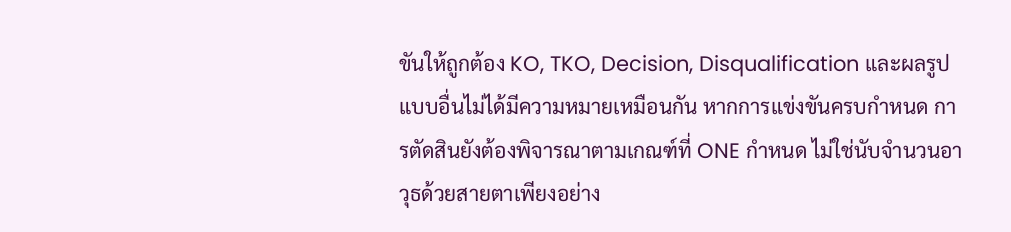ขันให้ถูกต้อง KO, TKO, Decision, Disqualification และผลรูปแบบอื่นไม่ได้มีความหมายเหมือนกัน หากการแข่งขันครบกำหนด การตัดสินยังต้องพิจารณาตามเกณฑ์ที่ ONE กำหนด ไม่ใช่นับจำนวนอาวุธด้วยสายตาเพียงอย่าง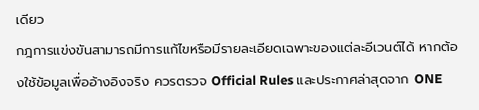เดียว
กฎการแข่งขันสามารถมีการแก้ไขหรือมีรายละเอียดเฉพาะของแต่ละอีเวนต์ได้ หากต้องใช้ข้อมูลเพื่ออ้างอิงจริง ควรตรวจ Official Rules และประกาศล่าสุดจาก ONE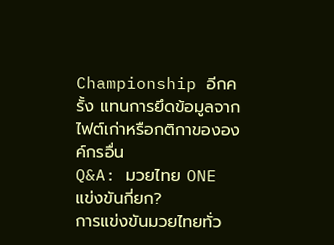Championship อีกครั้ง แทนการยึดข้อมูลจากไฟต์เก่าหรือกติกาขององค์กรอื่น
Q&A: มวยไทย ONE แข่งขันกี่ยก?
การแข่งขันมวยไทยทั่ว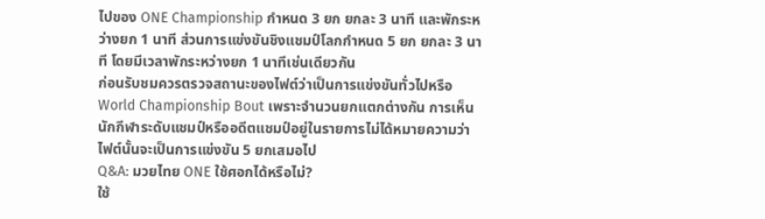ไปของ ONE Championship กำหนด 3 ยก ยกละ 3 นาที และพักระหว่างยก 1 นาที ส่วนการแข่งขันชิงแชมป์โลกกำหนด 5 ยก ยกละ 3 นาที โดยมีเวลาพักระหว่างยก 1 นาทีเช่นเดียวกัน
ก่อนรับชมควรตรวจสถานะของไฟต์ว่าเป็นการแข่งขันทั่วไปหรือ World Championship Bout เพราะจำนวนยกแตกต่างกัน การเห็นนักกีฬาระดับแชมป์หรืออดีตแชมป์อยู่ในรายการไม่ได้หมายความว่าไฟต์นั้นจะเป็นการแข่งขัน 5 ยกเสมอไป
Q&A: มวยไทย ONE ใช้ศอกได้หรือไม่?
ใช้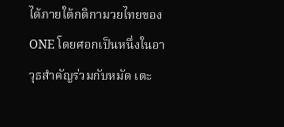ได้ภายใต้กติกามวยไทยของ ONE โดยศอกเป็นหนึ่งในอาวุธสำคัญร่วมกับหมัด เตะ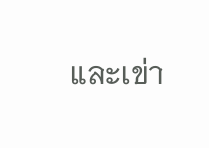และเข่า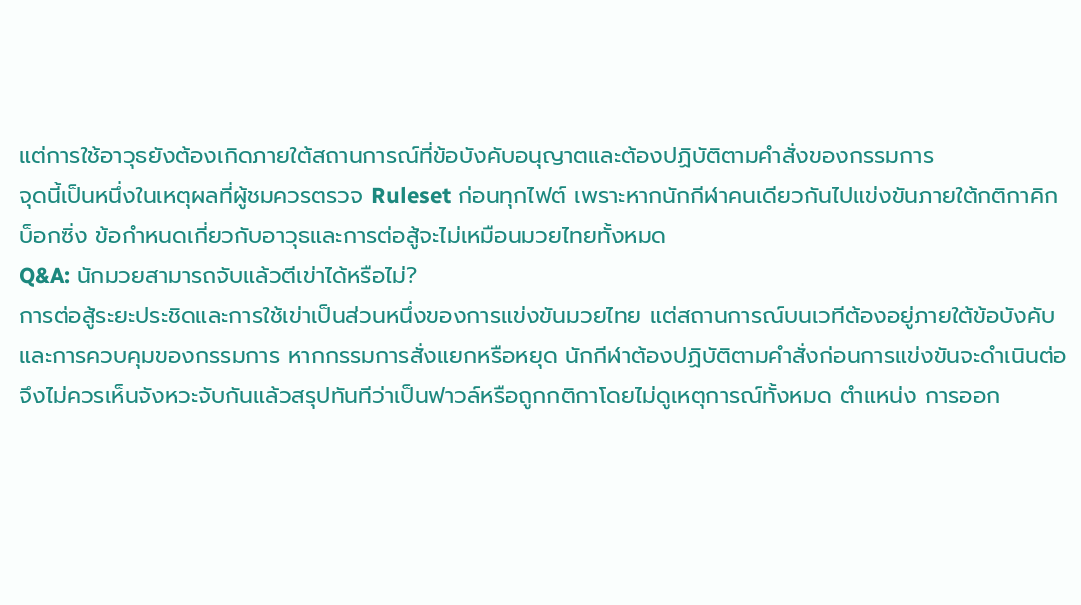แต่การใช้อาวุธยังต้องเกิดภายใต้สถานการณ์ที่ข้อบังคับอนุญาตและต้องปฏิบัติตามคำสั่งของกรรมการ
จุดนี้เป็นหนึ่งในเหตุผลที่ผู้ชมควรตรวจ Ruleset ก่อนทุกไฟต์ เพราะหากนักกีฬาคนเดียวกันไปแข่งขันภายใต้กติกาคิกบ็อกซิ่ง ข้อกำหนดเกี่ยวกับอาวุธและการต่อสู้จะไม่เหมือนมวยไทยทั้งหมด
Q&A: นักมวยสามารถจับแล้วตีเข่าได้หรือไม่?
การต่อสู้ระยะประชิดและการใช้เข่าเป็นส่วนหนึ่งของการแข่งขันมวยไทย แต่สถานการณ์บนเวทีต้องอยู่ภายใต้ข้อบังคับและการควบคุมของกรรมการ หากกรรมการสั่งแยกหรือหยุด นักกีฬาต้องปฏิบัติตามคำสั่งก่อนการแข่งขันจะดำเนินต่อ
จึงไม่ควรเห็นจังหวะจับกันแล้วสรุปทันทีว่าเป็นฟาวล์หรือถูกกติกาโดยไม่ดูเหตุการณ์ทั้งหมด ตำแหน่ง การออก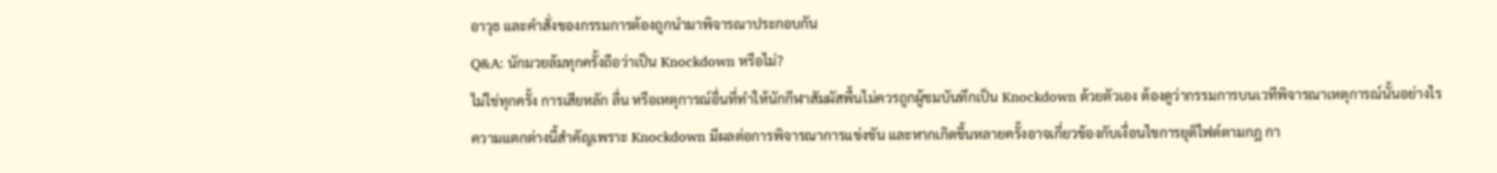อาวุธ และคำสั่งของกรรมการต้องถูกนำมาพิจารณาประกอบกัน
Q&A: นักมวยล้มทุกครั้งถือว่าเป็น Knockdown หรือไม่?
ไม่ใช่ทุกครั้ง การเสียหลัก ลื่น หรือเหตุการณ์อื่นที่ทำให้นักกีฬาสัมผัสพื้นไม่ควรถูกผู้ชมบันทึกเป็น Knockdown ด้วยตัวเอง ต้องดูว่ากรรมการบนเวทีพิจารณาเหตุการณ์นั้นอย่างไร
ความแตกต่างนี้สำคัญเพราะ Knockdown มีผลต่อการพิจารณาการแข่งขัน และหากเกิดขึ้นหลายครั้งอาจเกี่ยวข้องกับเงื่อนไขการยุติไฟต์ตามกฎ กา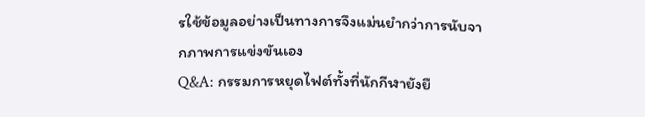รใช้ข้อมูลอย่างเป็นทางการจึงแม่นยำกว่าการนับจากภาพการแข่งขันเอง
Q&A: กรรมการหยุดไฟต์ทั้งที่นักกีฬายังยื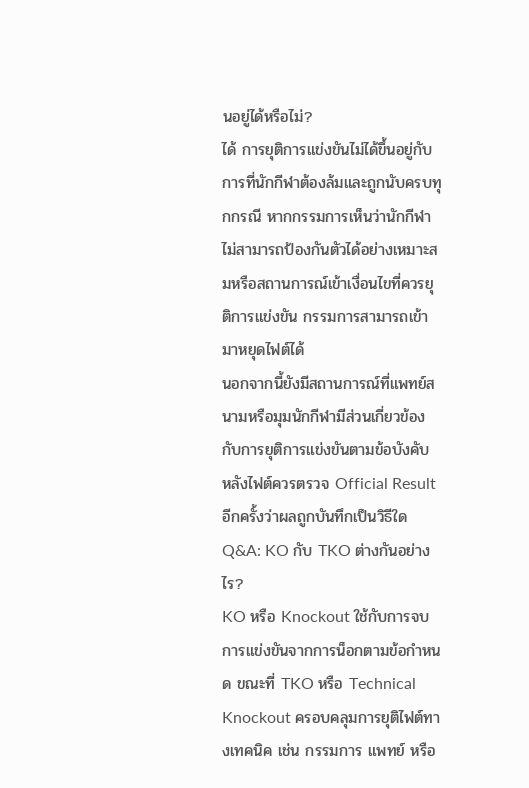นอยู่ได้หรือไม่?
ได้ การยุติการแข่งขันไม่ได้ขึ้นอยู่กับการที่นักกีฬาต้องล้มและถูกนับครบทุกกรณี หากกรรมการเห็นว่านักกีฬาไม่สามารถป้องกันตัวได้อย่างเหมาะสมหรือสถานการณ์เข้าเงื่อนไขที่ควรยุติการแข่งขัน กรรมการสามารถเข้ามาหยุดไฟต์ได้
นอกจากนี้ยังมีสถานการณ์ที่แพทย์สนามหรือมุมนักกีฬามีส่วนเกี่ยวข้องกับการยุติการแข่งขันตามข้อบังคับ หลังไฟต์ควรตรวจ Official Result อีกครั้งว่าผลถูกบันทึกเป็นวิธีใด
Q&A: KO กับ TKO ต่างกันอย่างไร?
KO หรือ Knockout ใช้กับการจบการแข่งขันจากการน็อกตามข้อกำหนด ขณะที่ TKO หรือ Technical Knockout ครอบคลุมการยุติไฟต์ทางเทคนิค เช่น กรรมการ แพทย์ หรือ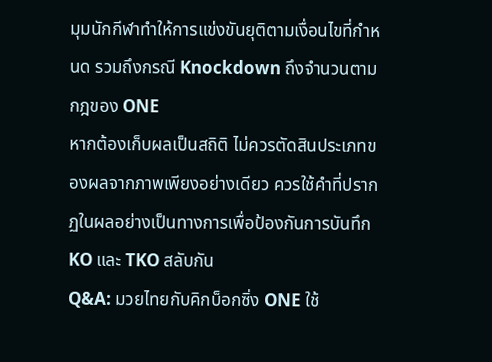มุมนักกีฬาทำให้การแข่งขันยุติตามเงื่อนไขที่กำหนด รวมถึงกรณี Knockdown ถึงจำนวนตามกฎของ ONE
หากต้องเก็บผลเป็นสถิติ ไม่ควรตัดสินประเภทของผลจากภาพเพียงอย่างเดียว ควรใช้คำที่ปรากฏในผลอย่างเป็นทางการเพื่อป้องกันการบันทึก KO และ TKO สลับกัน
Q&A: มวยไทยกับคิกบ็อกซิ่ง ONE ใช้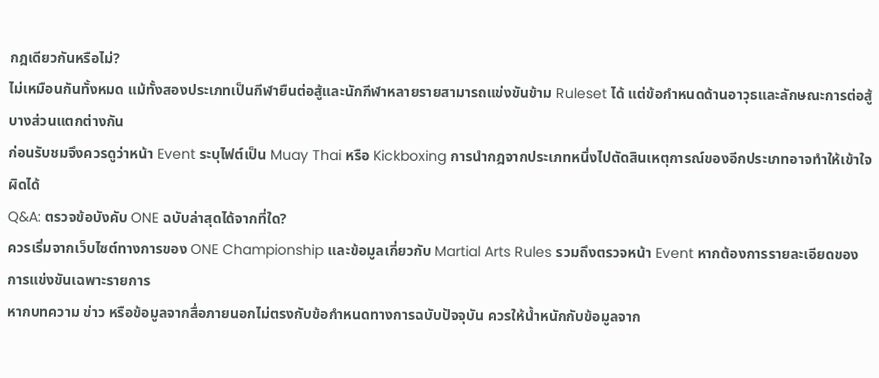กฎเดียวกันหรือไม่?
ไม่เหมือนกันทั้งหมด แม้ทั้งสองประเภทเป็นกีฬายืนต่อสู้และนักกีฬาหลายรายสามารถแข่งขันข้าม Ruleset ได้ แต่ข้อกำหนดด้านอาวุธและลักษณะการต่อสู้บางส่วนแตกต่างกัน
ก่อนรับชมจึงควรดูว่าหน้า Event ระบุไฟต์เป็น Muay Thai หรือ Kickboxing การนำกฎจากประเภทหนึ่งไปตัดสินเหตุการณ์ของอีกประเภทอาจทำให้เข้าใจผิดได้
Q&A: ตรวจข้อบังคับ ONE ฉบับล่าสุดได้จากที่ใด?
ควรเริ่มจากเว็บไซต์ทางการของ ONE Championship และข้อมูลเกี่ยวกับ Martial Arts Rules รวมถึงตรวจหน้า Event หากต้องการรายละเอียดของการแข่งขันเฉพาะรายการ
หากบทความ ข่าว หรือข้อมูลจากสื่อภายนอกไม่ตรงกับข้อกำหนดทางการฉบับปัจจุบัน ควรให้น้ำหนักกับข้อมูลจาก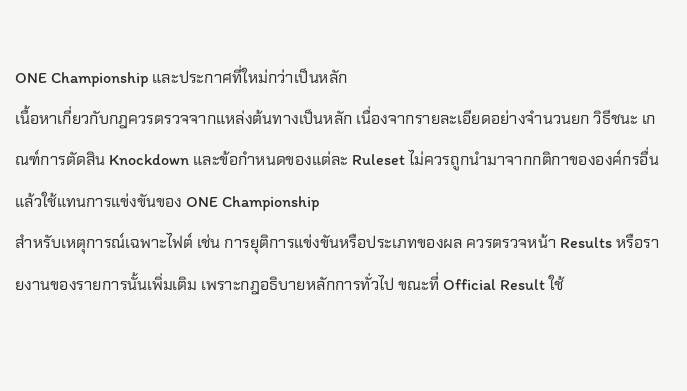ONE Championship และประกาศที่ใหม่กว่าเป็นหลัก
เนื้อหาเกี่ยวกับกฎควรตรวจจากแหล่งต้นทางเป็นหลัก เนื่องจากรายละเอียดอย่างจำนวนยก วิธีชนะ เกณฑ์การตัดสิน Knockdown และข้อกำหนดของแต่ละ Ruleset ไม่ควรถูกนำมาจากกติกาขององค์กรอื่นแล้วใช้แทนการแข่งขันของ ONE Championship
สำหรับเหตุการณ์เฉพาะไฟต์ เช่น การยุติการแข่งขันหรือประเภทของผล ควรตรวจหน้า Results หรือรายงานของรายการนั้นเพิ่มเติม เพราะกฎอธิบายหลักการทั่วไป ขณะที่ Official Result ใช้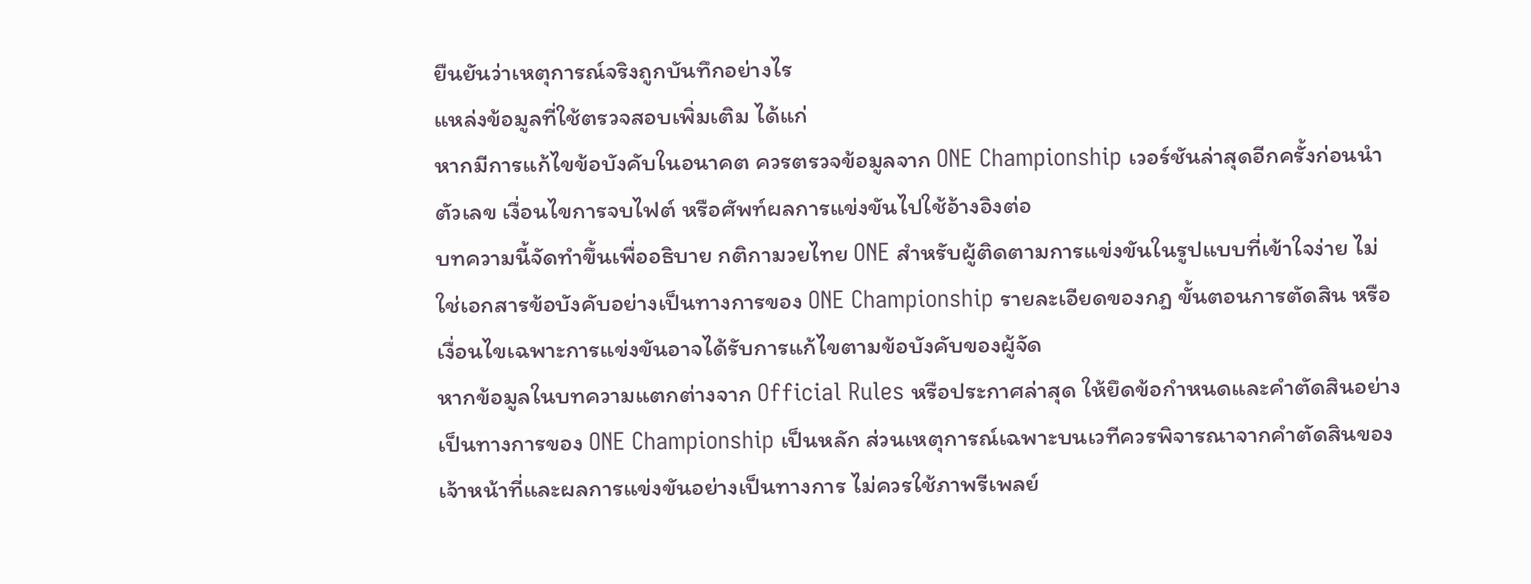ยืนยันว่าเหตุการณ์จริงถูกบันทึกอย่างไร
แหล่งข้อมูลที่ใช้ตรวจสอบเพิ่มเติม ได้แก่
หากมีการแก้ไขข้อบังคับในอนาคต ควรตรวจข้อมูลจาก ONE Championship เวอร์ชันล่าสุดอีกครั้งก่อนนำตัวเลข เงื่อนไขการจบไฟต์ หรือศัพท์ผลการแข่งขันไปใช้อ้างอิงต่อ
บทความนี้จัดทำขึ้นเพื่ออธิบาย กติกามวยไทย ONE สำหรับผู้ติดตามการแข่งขันในรูปแบบที่เข้าใจง่าย ไม่ใช่เอกสารข้อบังคับอย่างเป็นทางการของ ONE Championship รายละเอียดของกฎ ขั้นตอนการตัดสิน หรือเงื่อนไขเฉพาะการแข่งขันอาจได้รับการแก้ไขตามข้อบังคับของผู้จัด
หากข้อมูลในบทความแตกต่างจาก Official Rules หรือประกาศล่าสุด ให้ยึดข้อกำหนดและคำตัดสินอย่างเป็นทางการของ ONE Championship เป็นหลัก ส่วนเหตุการณ์เฉพาะบนเวทีควรพิจารณาจากคำตัดสินของเจ้าหน้าที่และผลการแข่งขันอย่างเป็นทางการ ไม่ควรใช้ภาพรีเพลย์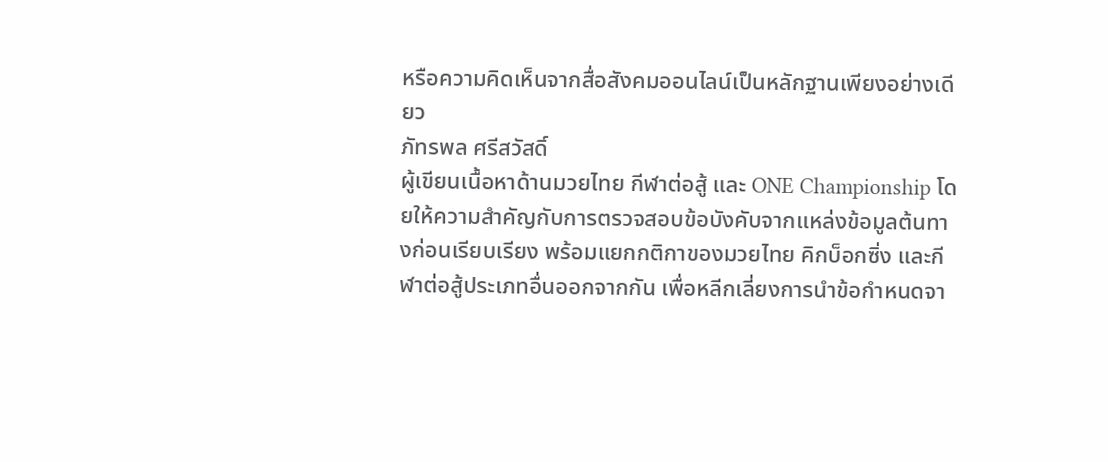หรือความคิดเห็นจากสื่อสังคมออนไลน์เป็นหลักฐานเพียงอย่างเดียว
ภัทรพล ศรีสวัสดิ์
ผู้เขียนเนื้อหาด้านมวยไทย กีฬาต่อสู้ และ ONE Championship โดยให้ความสำคัญกับการตรวจสอบข้อบังคับจากแหล่งข้อมูลต้นทางก่อนเรียบเรียง พร้อมแยกกติกาของมวยไทย คิกบ็อกซิ่ง และกีฬาต่อสู้ประเภทอื่นออกจากกัน เพื่อหลีกเลี่ยงการนำข้อกำหนดจา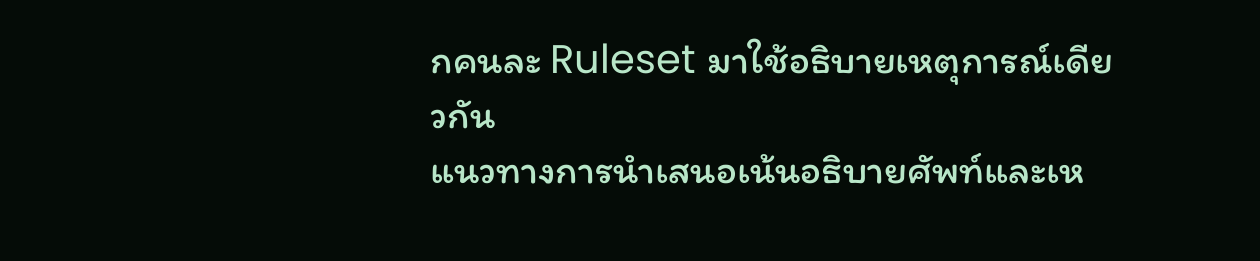กคนละ Ruleset มาใช้อธิบายเหตุการณ์เดียวกัน
แนวทางการนำเสนอเน้นอธิบายศัพท์และเห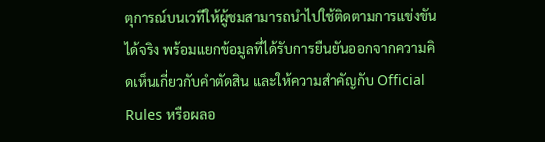ตุการณ์บนเวทีให้ผู้ชมสามารถนำไปใช้ติดตามการแข่งขันได้จริง พร้อมแยกข้อมูลที่ได้รับการยืนยันออกจากความคิดเห็นเกี่ยวกับคำตัดสิน และให้ความสำคัญกับ Official Rules หรือผลอ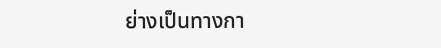ย่างเป็นทางกา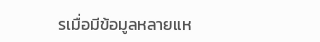รเมื่อมีข้อมูลหลายแห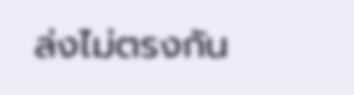ล่งไม่ตรงกัน